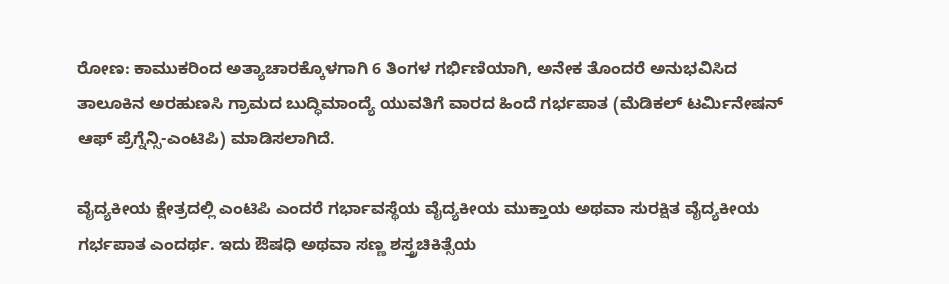ರೋಣ: ಕಾಮುಕರಿಂದ ಅತ್ಯಾಚಾರಕ್ಕೊಳಗಾಗಿ 6 ತಿಂಗಳ ಗರ್ಭಿಣಿಯಾಗಿ, ಅನೇಕ ತೊಂದರೆ ಅನುಭವಿಸಿದ ತಾಲೂಕಿನ ಅರಹುಣಸಿ ಗ್ರಾಮದ ಬುದ್ಧಿಮಾಂದ್ಯೆ ಯುವತಿಗೆ ವಾರದ ಹಿಂದೆ ಗರ್ಭಪಾತ (ಮೆಡಿಕಲ್ ಟರ್ಮಿನೇಷನ್ ಆಫ್ ಪ್ರೆಗ್ನೆನ್ಸಿ-ಎಂಟಿಪಿ) ಮಾಡಿಸಲಾಗಿದೆ.

ವೈದ್ಯಕೀಯ ಕ್ಷೇತ್ರದಲ್ಲಿ ಎಂಟಿಪಿ ಎಂದರೆ ಗರ್ಭಾವಸ್ಥೆಯ ವೈದ್ಯಕೀಯ ಮುಕ್ತಾಯ ಅಥವಾ ಸುರಕ್ಷಿತ ವೈದ್ಯಕೀಯ ಗರ್ಭಪಾತ ಎಂದರ್ಥ. ಇದು ಔಷಧಿ ಅಥವಾ ಸಣ್ಣ ಶಸ್ತ್ರಚಿಕಿತ್ಸೆಯ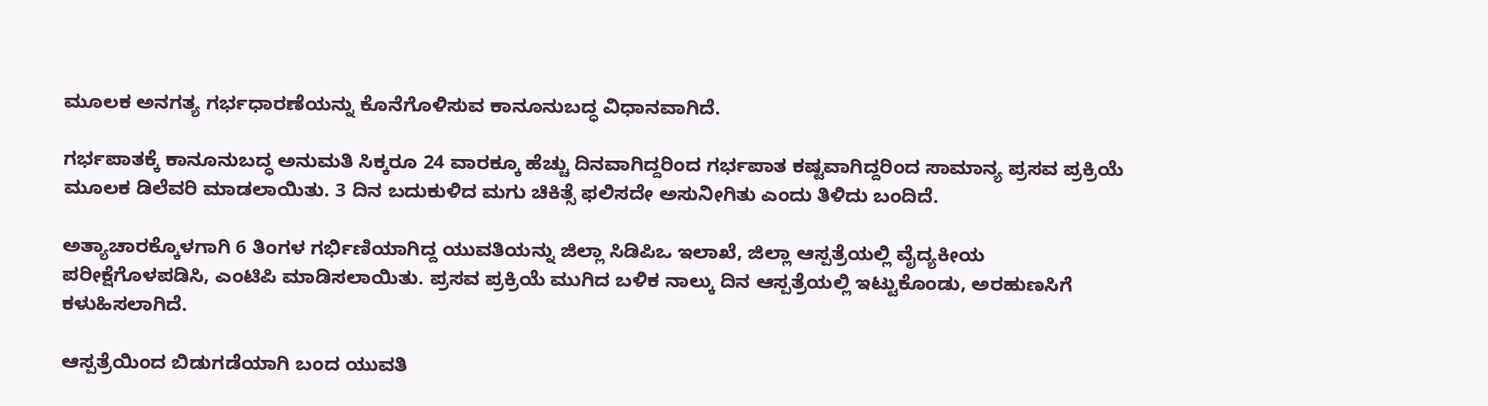ಮೂಲಕ ಅನಗತ್ಯ ಗರ್ಭಧಾರಣೆಯನ್ನು ಕೊನೆಗೊಳಿಸುವ ಕಾನೂನುಬದ್ಧ ವಿಧಾನವಾಗಿದೆ.

ಗರ್ಭಪಾತಕ್ಕೆ ಕಾನೂನುಬದ್ಧ ಅನುಮತಿ ಸಿಕ್ಕರೂ 24 ವಾರಕ್ಕೂ ಹೆಚ್ಚು ದಿನವಾಗಿದ್ದರಿಂದ ಗರ್ಭಪಾತ ಕಷ್ಟವಾಗಿದ್ದರಿಂದ ಸಾಮಾನ್ಯ ಪ್ರಸವ ಪ್ರಕ್ರಿಯೆ ಮೂಲಕ ಡಿಲೆವರಿ ಮಾಡಲಾಯಿತು. 3 ದಿನ ಬದುಕುಳಿದ ಮಗು ಚಿಕಿತ್ಸೆ ಫಲಿಸದೇ ಅಸುನೀಗಿತು ಎಂದು ತಿಳಿದು ಬಂದಿದೆ.

ಅತ್ಯಾಚಾರಕ್ಕೊಳಗಾಗಿ 6 ತಿಂಗಳ ಗರ್ಭಿಣಿಯಾಗಿದ್ದ ಯುವತಿಯನ್ನು ಜಿಲ್ಲಾ ಸಿಡಿಪಿಒ ಇಲಾಖೆ, ಜಿಲ್ಲಾ ಆಸ್ಪತ್ರೆಯಲ್ಲಿ ವೈದ್ಯಕೀಯ ಪರೀಕ್ಷೆಗೊಳಪಡಿಸಿ, ಎಂಟಿಪಿ ಮಾಡಿಸಲಾಯಿತು. ಪ್ರಸವ ಪ್ರಕ್ರಿಯೆ ಮುಗಿದ ಬಳಿಕ ನಾಲ್ಕು ದಿನ ಆಸ್ಪತ್ರೆಯಲ್ಲಿ ಇಟ್ಟುಕೊಂಡು, ಅರಹುಣಸಿಗೆ ಕಳುಹಿಸಲಾಗಿದೆ.

ಆಸ್ಪತ್ರೆಯಿಂದ ಬಿಡುಗಡೆಯಾಗಿ ಬಂದ ಯುವತಿ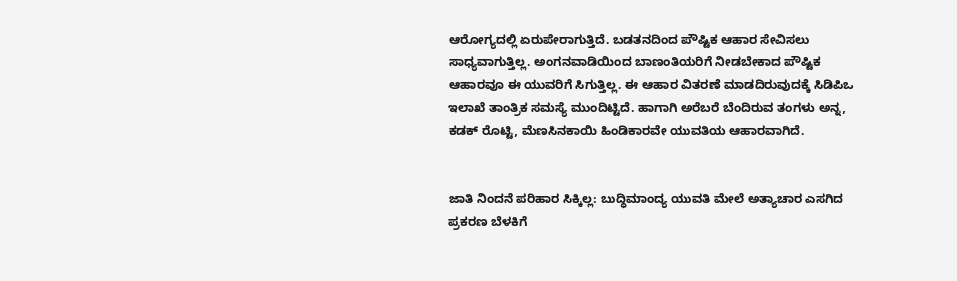ಆರೋಗ್ಯದಲ್ಲಿ ಏರುಪೇರಾಗುತ್ತಿದೆ. ಬಡತನದಿಂದ ಪೌಷ್ಟಿಕ ಆಹಾರ ಸೇವಿಸಲು ಸಾಧ್ಯವಾಗುತ್ತಿಲ್ಲ. ಅಂಗನವಾಡಿಯಿಂದ ಬಾಣಂತಿಯರಿಗೆ ನೀಡಬೇಕಾದ ಪೌಷ್ಟಿಕ ಆಹಾರವೂ ಈ ಯುವರಿಗೆ ಸಿಗುತ್ತಿಲ್ಲ. ಈ ಆಹಾರ ವಿತರಣೆ ಮಾಡದಿರುವುದಕ್ಕೆ ಸಿಡಿಪಿಒ ಇಲಾಖೆ ತಾಂತ್ರಿಕ ಸಮಸ್ಯೆ ಮುಂದಿಟ್ಟಿದೆ. ಹಾಗಾಗಿ ಅರೆಬರೆ ಬೆಂದಿರುವ ತಂಗಳು ಅನ್ನ, ಕಡಕ್ ರೊಟ್ಟಿ, ಮೆಣಸಿನಕಾಯಿ ಹಿಂಡಿಕಾರವೇ ಯುವತಿಯ ಆಹಾರವಾಗಿದೆ.


ಜಾತಿ ನಿಂದನೆ ಪರಿಹಾರ ಸಿಕ್ಕಿಲ್ಲ: ಬುದ್ಧಿಮಾಂದ್ಯ ಯುವತಿ ಮೇಲೆ ಅತ್ಯಾಚಾರ ಎಸಗಿದ ಪ್ರಕರಣ ಬೆಳಕಿಗೆ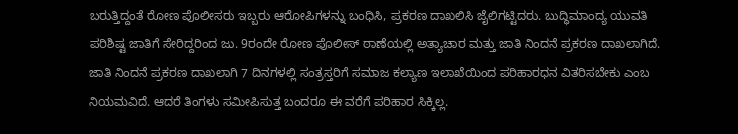ಬರುತ್ತಿದ್ದಂತೆ ರೋಣ ಪೊಲೀಸರು ಇಬ್ಬರು ಆರೋಪಿಗಳನ್ನು ಬಂಧಿಸಿ, ಪ್ರಕರಣ ದಾಖಲಿಸಿ ಜೈಲಿಗಟ್ಟಿದರು. ಬುದ್ಧಿಮಾಂದ್ಯ ಯುವತಿ ಪರಿಶಿಷ್ಟ ಜಾತಿಗೆ ಸೇರಿದ್ದರಿಂದ ಜು. 9ರಂದೇ ರೋಣ ಪೊಲೀಸ್‌ ಠಾಣೆಯಲ್ಲಿ ಅತ್ಯಾಚಾರ ಮತ್ತು ಜಾತಿ ನಿಂದನೆ ಪ್ರಕರಣ ದಾಖಲಾಗಿದೆ. ಜಾತಿ ನಿಂದನೆ ಪ್ರಕರಣ ದಾಖಲಾಗಿ 7 ದಿನಗಳಲ್ಲಿ ಸಂತ್ರಸ್ತರಿಗೆ ಸಮಾಜ ಕಲ್ಯಾಣ ಇಲಾಖೆಯಿಂದ ಪರಿಹಾರಧನ ವಿತರಿಸಬೇಕು ಎಂಬ ನಿಯಮವಿದೆ. ಆದರೆ ತಿಂಗಳು ಸಮೀಪಿಸುತ್ತ ಬಂದರೂ ಈ ವರೆಗೆ ಪರಿಹಾರ ಸಿಕ್ಕಿಲ್ಲ.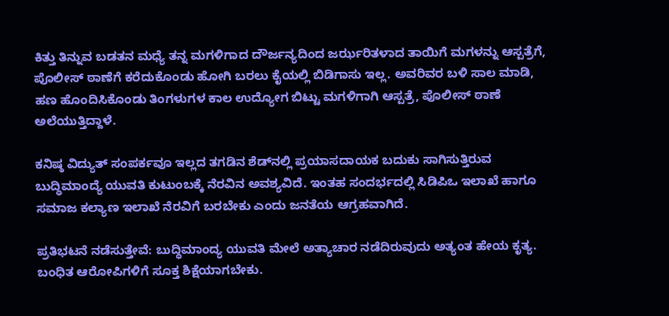ಕಿತ್ತು ತಿನ್ನುವ ಬಡತನ ಮಧ್ಯೆ ತನ್ನ ಮಗಳಿಗಾದ ದೌರ್ಜನ್ಯದಿಂದ ಜರ್ಝರಿತಳಾದ ತಾಯಿಗೆ ಮಗಳನ್ನು ಆಸ್ಪತ್ರೆಗೆ, ಪೊಲೀಸ್ ಠಾಣೆಗೆ ಕರೆದುಕೊಂಡು ಹೋಗಿ ಬರಲು ಕೈಯಲ್ಲಿ ಬಿಡಿಗಾಸು ಇಲ್ಲ. ಅವರಿವರ ಬಳಿ ಸಾಲ ಮಾಡಿ, ಹಣ ಹೊಂದಿಸಿಕೊಂಡು ತಿಂಗಳುಗಳ ಕಾಲ ಉದ್ಯೋಗ ಬಿಟ್ಟು ಮಗಳಿಗಾಗಿ ಆಸ್ಪತ್ರೆ, ಪೊಲೀಸ್‌ ಠಾಣೆ ಅಲೆಯುತ್ತಿದ್ದಾಳೆ.

ಕನಿಷ್ಠ ವಿದ್ಯುತ್ ಸಂಪರ್ಕವೂ ಇಲ್ಲದ ತಗಡಿನ ಶೆಡ್‌ನಲ್ಲಿ ಪ್ರಯಾಸದಾಯಕ ಬದುಕು ಸಾಗಿಸುತ್ತಿರುವ ಬುದ್ಧಿಮಾಂದ್ಯೆ ಯುವತಿ ಕುಟುಂಬಕ್ಕೆ ನೆರವಿನ ಅವಶ್ಯವಿದೆ. ಇಂತಹ ಸಂದರ್ಭದಲ್ಲಿ ಸಿಡಿಪಿಒ ಇಲಾಖೆ ಹಾಗೂ ಸಮಾಜ ಕಲ್ಯಾಣ ಇಲಾಖೆ ನೆರವಿಗೆ ಬರಬೇಕು ಎಂದು ಜನತೆಯ ಆಗ್ರಹವಾಗಿದೆ.

ಪ್ರತಿಭಟನೆ ನಡೆಸುತ್ತೇವೆ: ಬುದ್ಧಿಮಾಂದ್ಯ ಯುವತಿ ಮೇಲೆ ಅತ್ಯಾಚಾರ ನಡೆದಿರುವುದು ಅತ್ಯಂತ ಹೇಯ ಕೃತ್ಯ. ಬಂಧಿತ ಆರೋಪಿಗಳಿಗೆ ಸೂಕ್ತ ಶಿಕ್ಷೆಯಾಗಬೇಕು.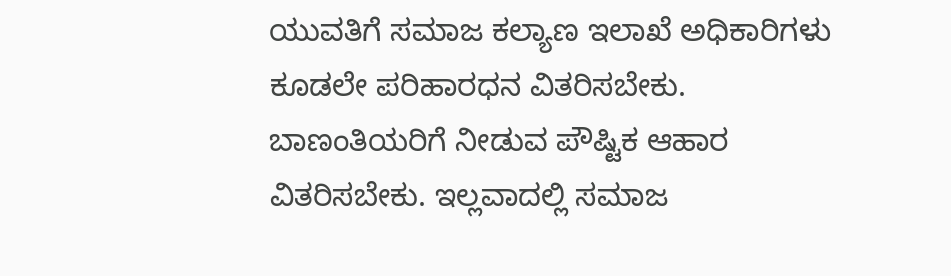ಯುವತಿಗೆ ಸಮಾಜ ಕಲ್ಯಾಣ ಇಲಾಖೆ ಅಧಿಕಾರಿಗಳು ಕೂಡಲೇ ಪರಿಹಾರಧನ ವಿತರಿಸಬೇಕು. ಬಾಣಂತಿಯರಿಗೆ ನೀಡುವ ಪೌಷ್ಟಿಕ ಆಹಾರ ವಿತರಿಸಬೇಕು. ಇಲ್ಲವಾದಲ್ಲಿ ಸಮಾಜ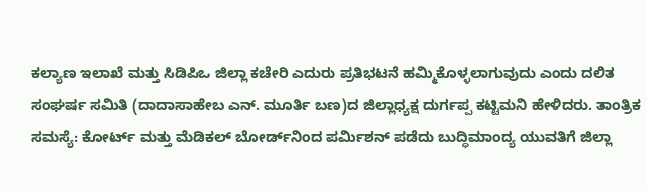ಕಲ್ಯಾಣ ಇಲಾಖೆ ಮತ್ತು ಸಿಡಿಪಿಒ ಜಿಲ್ಲಾ ಕಚೇರಿ ಎದುರು ಪ್ರತಿಭಟನೆ ಹಮ್ಮಿಕೊಳ್ಳಲಾಗುವುದು ಎಂದು ದಲಿತ ಸಂಘರ್ಷ ಸಮಿತಿ (ದಾದಾಸಾಹೇಬ ಎನ್. ಮೂರ್ತಿ ಬಣ)ದ ಜಿಲ್ಲಾಧ್ಯಕ್ಷ ದುರ್ಗಪ್ಪ ಕಟ್ಟಿಮನಿ ಹೇಳಿದರು. ತಾಂತ್ರಿಕ ಸಮಸ್ಯೆ: ಕೋರ್ಟ್‌ ಮತ್ತು ಮೆಡಿಕಲ್ ಬೋರ್ಡ್‌ನಿಂದ ಪರ್ಮಿಶನ್ ಪಡೆದು ಬುದ್ಧಿಮಾಂದ್ಯ ಯುವತಿಗೆ ಜಿಲ್ಲಾ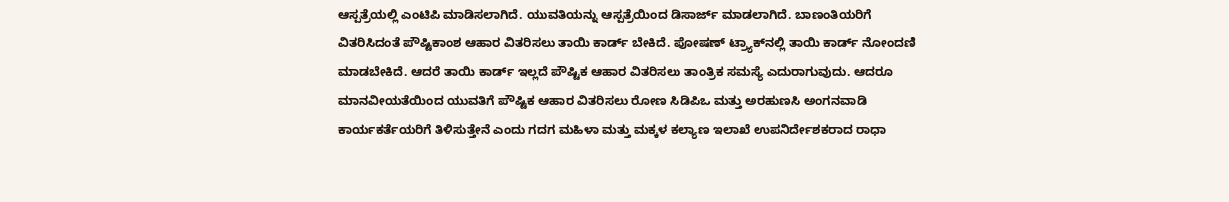ಆಸ್ಪತ್ರೆಯಲ್ಲಿ ಎಂಟಿಪಿ ಮಾಡಿಸಲಾಗಿದೆ. ಯುವತಿಯನ್ನು ಆಸ್ಪತ್ರೆಯಿಂದ ಡಿಸಾರ್ಜ್‌ ಮಾಡಲಾಗಿದೆ. ಬಾಣಂತಿಯರಿಗೆ ವಿತರಿಸಿದಂತೆ ಪೌಷ್ಟಿಕಾಂಶ ಆಹಾರ ವಿತರಿಸಲು ತಾಯಿ ಕಾರ್ಡ್‌ ಬೇಕಿದೆ. ಪೋಷಣ್‌ ಟ್ರ್ಯಾಕ್‌ನಲ್ಲಿ ತಾಯಿ ಕಾರ್ಡ್‌ ನೋಂದಣಿ ಮಾಡಬೇಕಿದೆ. ಆದರೆ ತಾಯಿ ಕಾರ್ಡ್‌ ಇಲ್ಲದೆ ಪೌಷ್ಟಿಕ ಆಹಾರ ವಿತರಿಸಲು ತಾಂತ್ರಿಕ ಸಮಸ್ಯೆ ಎದುರಾಗುವುದು. ಆದರೂ ಮಾನವೀಯತೆಯಿಂದ ಯುವತಿಗೆ ಪೌಷ್ಟಿಕ ಆಹಾರ ವಿತರಿಸಲು ರೋಣ ಸಿಡಿಪಿಒ ಮತ್ತು ಅರಹುಣಸಿ ಅಂಗನವಾಡಿ ಕಾರ್ಯಕರ್ತೆಯರಿಗೆ ತಿಳಿಸುತ್ತೇನೆ ಎಂದು ಗದಗ ಮಹಿಳಾ ಮತ್ತು ಮಕ್ಕಳ ಕಲ್ಯಾಣ ಇಲಾಖೆ ಉಪನಿರ್ದೇಶಕರಾದ ರಾಧಾ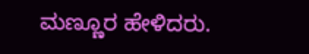ಮಣ್ಣೂರ ಹೇಳಿದರು.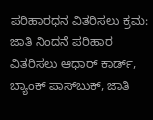ಪರಿಹಾರಧನ ವಿತರಿಸಲು ಕ್ರಮ: ಜಾತಿ ನಿಂದನೆ ಪರಿಹಾರ ವಿತರಿಸಲು ಆಧಾರ್ ಕಾರ್ಡ್‌, ಬ್ಯಾಂಕ್ ಪಾಸ್‌ಬುಕ್, ಜಾತಿ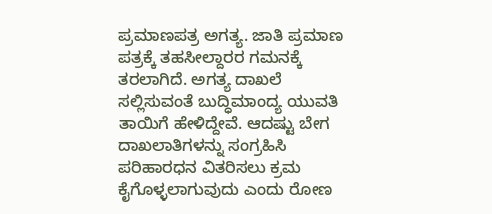ಪ್ರಮಾಣಪತ್ರ ಅಗತ್ಯ. ಜಾತಿ ಪ್ರಮಾಣ ಪತ್ರಕ್ಕೆ ತಹಸೀಲ್ದಾರರ ಗಮನಕ್ಕೆ ತರಲಾಗಿದೆ. ಅಗತ್ಯ ದಾಖಲೆ ಸಲ್ಲಿಸುವಂತೆ ಬುದ್ಧಿಮಾಂದ್ಯ ಯುವತಿ ತಾಯಿಗೆ ಹೇಳಿದ್ದೇವೆ. ಆದಷ್ಟು ಬೇಗ ದಾಖಲಾತಿಗಳನ್ನು ಸಂಗ್ರಹಿಸಿ ಪರಿಹಾರಧನ ವಿತರಿಸಲು ಕ್ರಮ ಕೈಗೊಳ್ಳಲಾಗುವುದು ಎಂದು ರೋಣ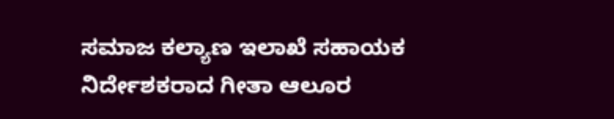ಸಮಾಜ ಕಲ್ಯಾಣ ಇಲಾಖೆ ಸಹಾಯಕ ನಿರ್ದೇಶಕರಾದ ಗೀತಾ ಆಲೂರ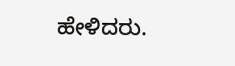ಹೇಳಿದರು.